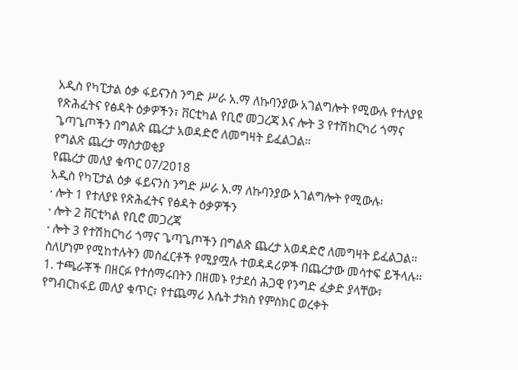አዲስ የካፒታል ዕቃ ፋይናንስ ንግድ ሥራ አ.ማ ለኩባንያው አገልግሎት የሚውሉ የተለያዩ የጽሕፈትና የፅዳት ዕቃዎችን፣ ቨርቲካል የቢሮ መጋረጃ እና ሎት 3 የተሽከርካሪ ጎማና ጌጣጌጦችን በግልጽ ጨረታ አወዳድሮ ለመግዛት ይፈልጋል።
የግልጽ ጨረታ ማስታወቂያ
የጨረታ መለያ ቁጥር 07/2018
አዲስ የካፒታል ዕቃ ፋይናንስ ንግድ ሥራ አ.ማ ለኩባንያው አገልግሎት የሚውሉ፡
· ሎት 1 የተለያዩ የጽሕፈትና የፅዳት ዕቃዎችን
· ሎት 2 ቨርቲካል የቢሮ መጋረጃ
· ሎት 3 የተሽከርካሪ ጎማና ጌጣጌጦችን በግልጽ ጨረታ አወዳድሮ ለመግዛት ይፈልጋል። ስለሆነም የሚከተሉትን መስፈርቶች የሚያሟሉ ተወዳዳሪዎች በጨረታው መሳተፍ ይችላሉ፡፡
1. ተጫራቾች በዘርፉ የተሰማሩበትን በዘመኑ የታደሰ ሕጋዊ የንግድ ፈቃድ ያላቸው፣ የግብርከፋይ መለያ ቁጥር፣ የተጨማሪ እሴት ታክስ የምስክር ወረቀት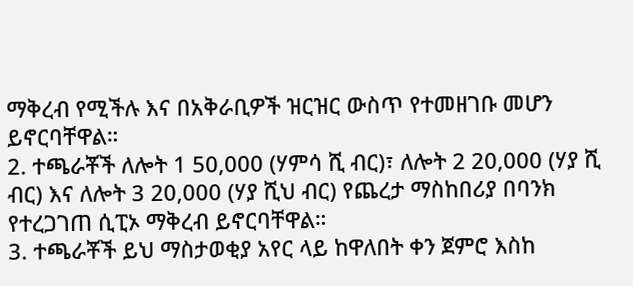ማቅረብ የሚችሉ እና በአቅራቢዎች ዝርዝር ውስጥ የተመዘገቡ መሆን ይኖርባቸዋል።
2. ተጫራቾች ለሎት 1 50,000 (ሃምሳ ሺ ብር)፣ ለሎት 2 20,000 (ሃያ ሺ ብር) እና ለሎት 3 20,000 (ሃያ ሺህ ብር) የጨረታ ማስከበሪያ በባንክ የተረጋገጠ ሲፒኦ ማቅረብ ይኖርባቸዋል።
3. ተጫራቾች ይህ ማስታወቂያ አየር ላይ ከዋለበት ቀን ጀምሮ እስከ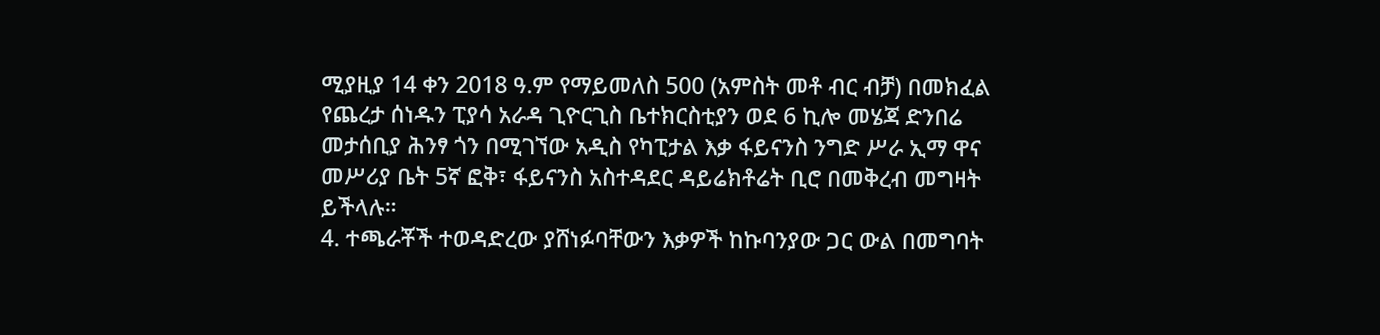ሚያዚያ 14 ቀን 2018 ዓ.ም የማይመለስ 500 (አምስት መቶ ብር ብቻ) በመክፈል የጨረታ ሰነዱን ፒያሳ አራዳ ጊዮርጊስ ቤተክርስቲያን ወደ 6 ኪሎ መሄጃ ድንበሬ መታሰቢያ ሕንፃ ጎን በሚገኘው አዲስ የካፒታል እቃ ፋይናንስ ንግድ ሥራ ኢማ ዋና መሥሪያ ቤት 5ኛ ፎቅ፣ ፋይናንስ አስተዳደር ዳይሬክቶሬት ቢሮ በመቅረብ መግዛት ይችላሉ።
4. ተጫራቾች ተወዳድረው ያሸነፉባቸውን እቃዎች ከኩባንያው ጋር ውል በመግባት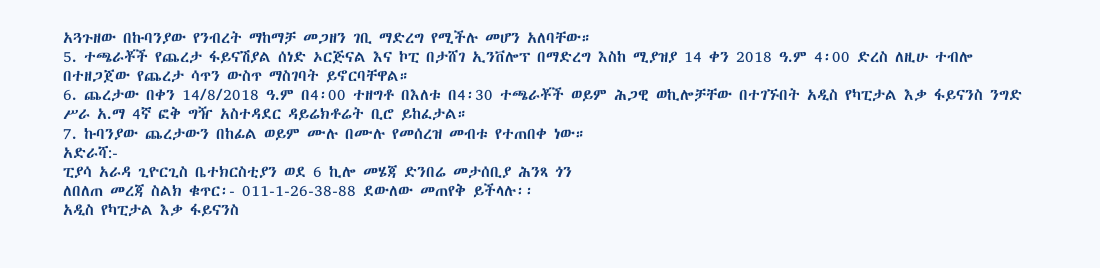አጓጉዘው በኩባንያው የንብረት ማከማቻ መጋዘን ገቢ ማድረግ የሚችሉ መሆን አለባቸው።
5. ተጫራቾች የጨረታ ፋይናሽያል ሰነድ ኦርጅናል እና ኮፒ በታሸገ ኢንቨሎፕ በማድረግ እስከ ሚያዝያ 14 ቀን 2018 ዓ.ም 4፡00 ድረስ ለዚሁ ተብሎ በተዘጋጀው የጨረታ ሳጥን ውስጥ ማስገባት ይኖርባቸዋል።
6. ጨረታው በቀን 14/8/2018 ዓ.ም በ4፡00 ተዘግቶ በእለቱ በ4፡30 ተጫራቾች ወይም ሕጋዊ ወኪሎቻቸው በተገኙበት አዲስ የካፒታል እቃ ፋይናንስ ንግድ ሥራ አ.ማ 4ኛ ፎቅ ግዥ አስተዳደር ዳይሬክቶሬት ቢሮ ይከፈታል።
7. ኩባንያው ጨረታውን በከፊል ወይም ሙሉ በሙሉ የመሰረዝ መብቱ የተጠበቀ ነው።
አድራሻ:-
ፒያሳ አራዳ ጊዮርጊስ ቤተክርስቲያን ወደ 6 ኪሎ መሄጃ ድንበሬ መታሰቢያ ሕንጻ ጎን
ለበለጠ መረጃ ስልክ ቁጥር፡- 011-1-26-38-88 ደውለው መጠየቅ ይችላሉ፡፡
አዲስ የካፒታል እቃ ፋይናንስ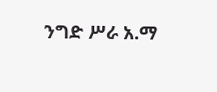ንግድ ሥራ አ.ማ